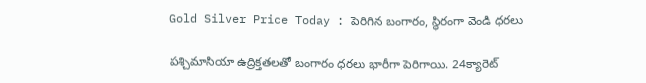Gold Silver Price Today : పెరిగిన బంగారం, స్థిరంగా వెండి ధరలు

పశ్చిమాసియా ఉద్రిక్తతలతో బంగారం ధరలు భారీగా పెరిగాయి. 24క్యారెట్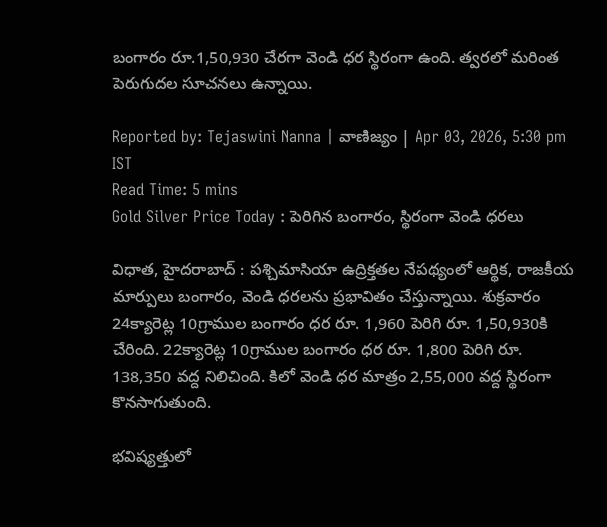బంగారం రూ.1,50,930 చేరగా వెండి ధర స్థిరంగా ఉంది. త్వరలో మరింత పెరుగుదల సూచనలు ఉన్నాయి.

Reported by: Tejaswini Nanna | వాణిజ్యం | Apr 03, 2026, 5:30 pm IST
Read Time: 5 mins
Gold Silver Price Today : పెరిగిన బంగారం, స్థిరంగా వెండి ధరలు

విధాత, హైదరాబాద్ : పశ్చిమాసియా ఉద్రిక్తతల నేపథ్యంలో ఆర్థిక, రాజకీయ మార్పులు బంగారం, వెండి ధరలను ప్రభావితం చేస్తున్నాయి. శుక్రవారం 24క్యారెట్ల 10గ్రాముల బంగారం ధర రూ. 1,960 పెరిగి రూ. 1,50,930కి చేరింది. 22క్యారెట్ల 10గ్రాముల బంగారం ధర రూ. 1,800 పెరిగి రూ. 138,350 వద్ద నిలిచింది. కిలో వెండి ధర మాత్రం 2,55,000 వద్ద స్థిరంగా కొనసాగుతుంది.

భవిష్యత్తులో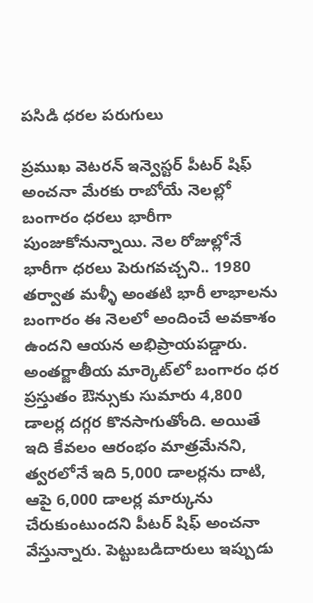పసిడి ధరల పరుగులు

ప్రముఖ వెటరన్ ఇన్వెస్టర్ పీటర్ షిఫ్ అంచనా మేరకు రాబోయే నెలల్లో బంగారం ధరలు భారీగా పుంజుకోనున్నాయి. నెల రోజుల్లోనే భారీగా ధరలు పెరుగవచ్చని.. 1980 తర్వాత మళ్ళీ అంతటి భారీ లాభాలను బంగారం ఈ నెలలో అందించే అవకాశం ఉందని ఆయన అభిప్రాయపడ్డారు. అంతర్జాతీయ మార్కెట్‌లో బంగారం ధర ప్రస్తుతం ఔన్సు‌కు సుమారు 4,800 డాలర్ల దగ్గర కొనసాగుతోంది. అయితే ఇది కేవలం ఆరంభం మాత్రమేనని, త్వరలోనే ఇది 5,000 డాలర్లను దాటి, ఆపై 6,000 డాలర్ల మార్కును చేరుకుంటుందని పీటర్ షిఫ్ అంచనా వేస్తున్నారు. పెట్టుబడిదారులు ఇప్పుడు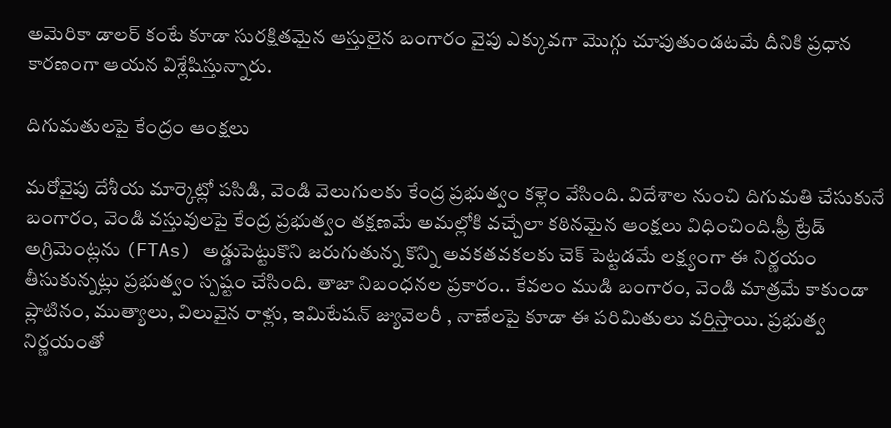అమెరికా డాలర్ కంటే కూడా సురక్షితమైన ఆస్తులైన బంగారం వైపు ఎక్కువగా మొగ్గు చూపుతుండటమే దీనికి ప్రధాన కారణంగా ఆయన విశ్లేషిస్తున్నారు.

దిగుమతులపై కేంద్రం ఆంక్షలు

మరోవైపు దేశీయ మార్కెట్లో పసిడి, వెండి వెలుగులకు కేంద్ర ప్రభుత్వం కళ్లెం వేసింది. విదేశాల నుంచి దిగుమతి చేసుకునే బంగారం, వెండి వస్తువులపై కేంద్ర ప్రభుత్వం తక్షణమే అమల్లోకి వచ్చేలా కఠినమైన ఆంక్షలు విధించింది.ఫ్రీ ట్రేడ్ అగ్రిమెంట్లను (FTAs) అడ్డుపెట్టుకొని జరుగుతున్న కొన్ని అవకతవకలకు చెక్ పెట్టడమే లక్ష్యంగా ఈ నిర్ణయం తీసుకున్నట్లు ప్రభుత్వం స్పష్టం చేసింది. తాజా నిబంధనల ప్రకారం.. కేవలం ముడి బంగారం, వెండి మాత్రమే కాకుండా ప్లాటినం, ముత్యాలు, విలువైన రాళ్లు, ఇమిటేషన్ జ్యువెలరీ , నాణేలపై కూడా ఈ పరిమితులు వర్తిస్తాయి. ప్రభుత్వ నిర్ణయంతో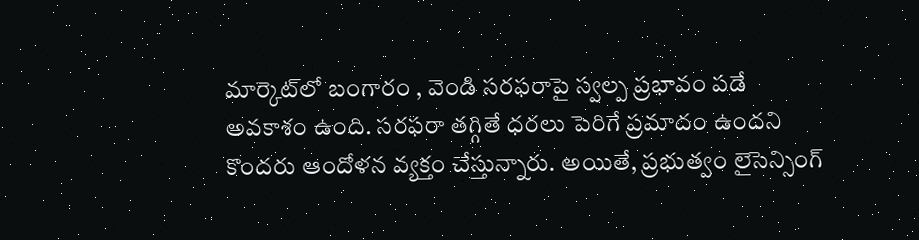మార్కెట్‌లో బంగారం , వెండి సరఫరాపై స్వల్ప ప్రభావం పడే అవకాశం ఉంది. సరఫరా తగ్గితే ధరలు పెరిగే ప్రమాదం ఉందని కొందరు ఆందోళన వ్యక్తం చేస్తున్నారు. అయితే, ప్రభుత్వం లైసెన్సింగ్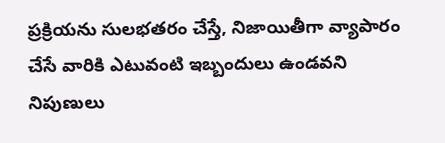ప్రక్రియను సులభతరం చేస్తే, నిజాయితీగా వ్యాపారం చేసే వారికి ఎటువంటి ఇబ్బందులు ఉండవని నిపుణులు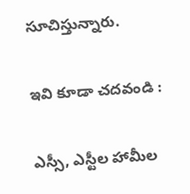సూచిస్తున్నారు.

ఇవి కూడా చదవండి :

ఎస్సీ, ఎస్టీల హామీల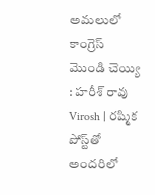అమలులో కాంగ్రెస్ మొండి చెయ్యి : హరీశ్ రావు
Virosh | ర‌ష్మిక పోస్ట్‌తో అంద‌రిలో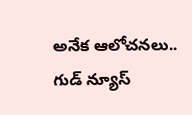అనేక ఆలోచ‌న‌లు.. గుడ్ న్యూస్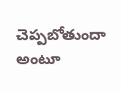చెప్ప‌బోతుందా అంటూ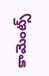కామెంట్స్